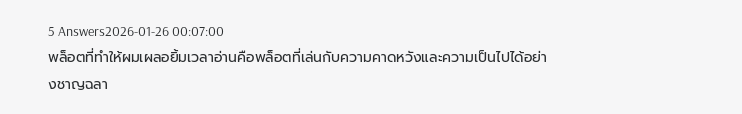5 Answers2026-01-26 00:07:00
พล็อตที่ทำให้ผมเผลอยิ้มเวลาอ่านคือพล็อตที่เล่นกับความคาดหวังและความเป็นไปได้อย่างชาญฉลา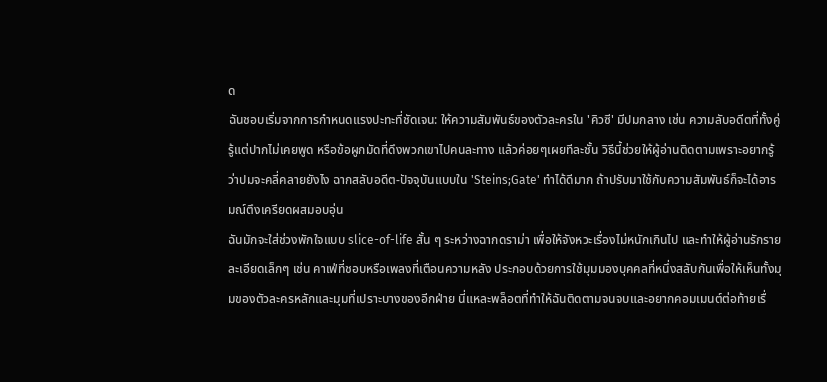ด
ฉันชอบเริ่มจากการกำหนดแรงปะทะที่ชัดเจน: ให้ความสัมพันธ์ของตัวละครใน 'คิวซี' มีปมกลาง เช่น ความลับอดีตที่ทั้งคู่รู้แต่ปากไม่เคยพูด หรือข้อผูกมัดที่ดึงพวกเขาไปคนละทาง แล้วค่อยๆเผยทีละชั้น วิธีนี้ช่วยให้ผู้อ่านติดตามเพราะอยากรู้ว่าปมจะคลี่คลายยังไง ฉากสลับอดีต-ปัจจุบันแบบใน 'Steins;Gate' ทำได้ดีมาก ถ้าปรับมาใช้กับความสัมพันธ์ก็จะได้อารมณ์ตึงเครียดผสมอบอุ่น
ฉันมักจะใส่ช่วงพักใจแบบ slice-of-life สั้น ๆ ระหว่างฉากดราม่า เพื่อให้จังหวะเรื่องไม่หนักเกินไป และทำให้ผู้อ่านรักรายละเอียดเล็กๆ เช่น คาเฟ่ที่ชอบหรือเพลงที่เตือนความหลัง ประกอบด้วยการใช้มุมมองบุคคลที่หนึ่งสลับกันเพื่อให้เห็นทั้งมุมของตัวละครหลักและมุมที่เปราะบางของอีกฝ่าย นี่แหละพล็อตที่ทำให้ฉันติดตามจนจบและอยากคอมเมนต์ต่อท้ายเรื่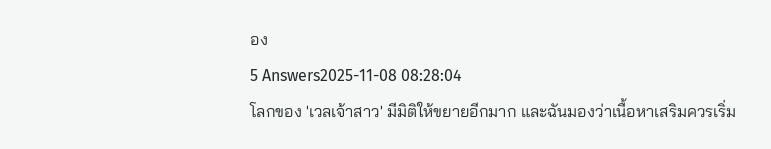อง
5 Answers2025-11-08 08:28:04
โลกของ 'เวลเจ้าสาว' มีมิติให้ขยายอีกมาก และฉันมองว่าเนื้อหาเสริมควรเริ่ม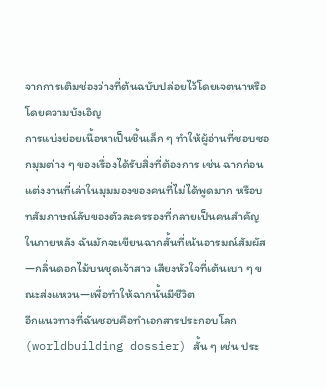จากการเติมช่องว่างที่ต้นฉบับปล่อยไว้โดยเจตนาหรือโดยความบังเอิญ
การแบ่งย่อยเนื้อหาเป็นชิ้นเล็ก ๆ ทำให้ผู้อ่านที่ชอบซอกมุมต่าง ๆ ของเรื่องได้รับสิ่งที่ต้องการ เช่น ฉากก่อนแต่งงานที่เล่าในมุมมองของคนที่ไม่ได้พูดมาก หรือบทสัมภาษณ์ลับของตัวละครรองที่กลายเป็นคนสำคัญในภายหลัง ฉันมักจะเขียนฉากสั้นที่เน้นอารมณ์สัมผัส—กลิ่นดอกไม้บนชุดเจ้าสาว เสียงหัวใจที่เต้นเบา ๆ ขณะส่งแหวน—เพื่อทำให้ฉากนั้นมีชีวิต
อีกแนวทางที่ฉันชอบคือทำเอกสารประกอบโลก (worldbuilding dossier) สั้น ๆ เช่น ประ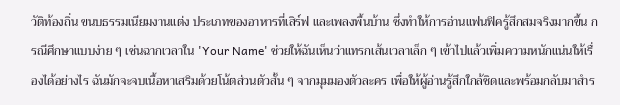วัติท้องถิ่น ขนบธรรมเนียมงานแต่ง ประเภทของอาหารที่เสิร์ฟ และเพลงพื้นบ้าน ซึ่งทำให้การอ่านแฟนฟิครู้สึกสมจริงมากขึ้น กรณีศึกษาแบบง่าย ๆ เช่นฉากเวลาใน 'Your Name' ช่วยให้ฉันเห็นว่าแทรกเส้นเวลาเล็ก ๆ เข้าไปแล้วเพิ่มความหนักแน่นให้เรื่องได้อย่างไร ฉันมักจะจบเนื้อหาเสริมด้วยโน้ตส่วนตัวสั้น ๆ จากมุมมองตัวละคร เพื่อให้ผู้อ่านรู้สึกใกล้ชิดและพร้อมกลับมาสำร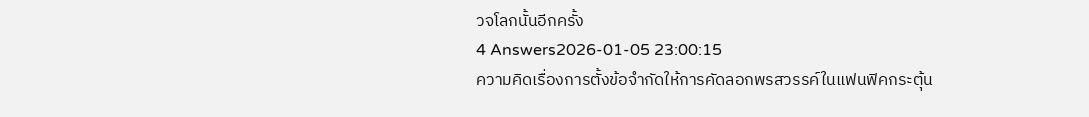วจโลกนั้นอีกครั้ง
4 Answers2026-01-05 23:00:15
ความคิดเรื่องการตั้งข้อจำกัดให้การคัดลอกพรสวรรค์ในแฟนฟิคกระตุ้น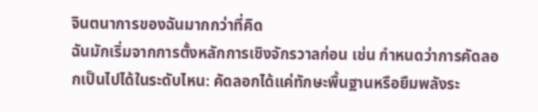จินตนาการของฉันมากกว่าที่คิด
ฉันมักเริ่มจากการตั้งหลักการเชิงจักรวาลก่อน เช่น กำหนดว่าการคัดลอกเป็นไปได้ในระดับไหน: คัดลอกได้แค่ทักษะพื้นฐานหรือยืมพลังระ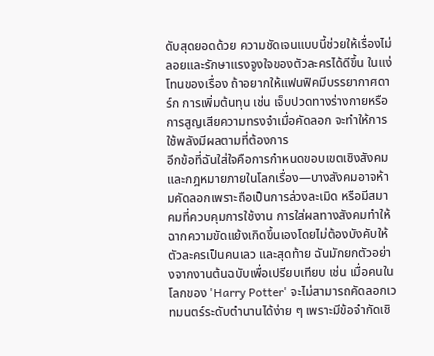ดับสุดยอดด้วย ความชัดเจนแบบนี้ช่วยให้เรื่องไม่ลอยและรักษาแรงจูงใจของตัวละครได้ดีขึ้น ในแง่โทนของเรื่อง ถ้าอยากให้แฟนฟิคมีบรรยากาศดาร์ก การเพิ่มต้นทุน เช่น เจ็บปวดทางร่างกายหรือการสูญเสียความทรงจำเมื่อคัดลอก จะทำให้การใช้พลังมีผลตามที่ต้องการ
อีกข้อที่ฉันใส่ใจคือการกำหนดขอบเขตเชิงสังคมและกฎหมายภายในโลกเรื่อง—บางสังคมอาจห้ามคัดลอกเพราะถือเป็นการล่วงละเมิด หรือมีสมาคมที่ควบคุมการใช้งาน การใส่ผลทางสังคมทำให้ฉากความขัดแย้งเกิดขึ้นเองโดยไม่ต้องบังคับให้ตัวละครเป็นคนเลว และสุดท้าย ฉันมักยกตัวอย่างจากงานต้นฉบับเพื่อเปรียบเทียบ เช่น เมื่อคนในโลกของ 'Harry Potter' จะไม่สามารถคัดลอกเวทมนตร์ระดับตำนานได้ง่าย ๆ เพราะมีข้อจำกัดเชิ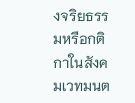งจริยธรรมหรือกติกาในสังคมเวทมนต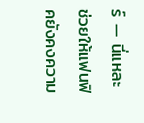ร์ — นี่แหละช่วยให้แฟนฟิคยังคงความ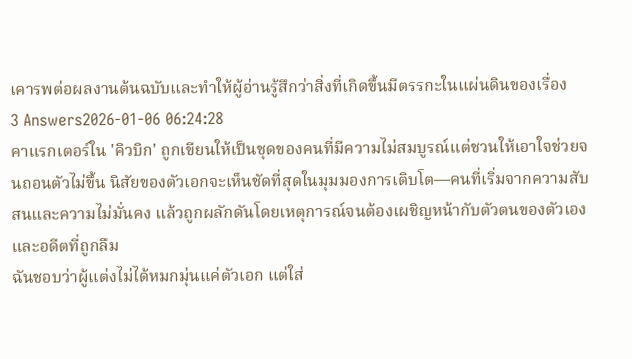เคารพต่อผลงานต้นฉบับและทำให้ผู้อ่านรู้สึกว่าสิ่งที่เกิดขึ้นมีตรรกะในแผ่นดินของเรื่อง
3 Answers2026-01-06 06:24:28
คาแรกเตอร์ใน 'คิวบิก' ถูกเขียนให้เป็นชุดของคนที่มีความไม่สมบูรณ์แต่ชวนให้เอาใจช่วยจนถอนตัวไม่ขึ้น นิสัยของตัวเอกจะเห็นชัดที่สุดในมุมมองการเติบโต—คนที่เริ่มจากความสับสนและความไม่มั่นคง แล้วถูกผลักดันโดยเหตุการณ์จนต้องเผชิญหน้ากับตัวตนของตัวเองและอดีตที่ถูกลืม
ฉันชอบว่าผู้แต่งไม่ได้หมกมุ่นแค่ตัวเอก แต่ใส่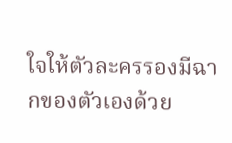ใจให้ตัวละครรองมีฉากของตัวเองด้วย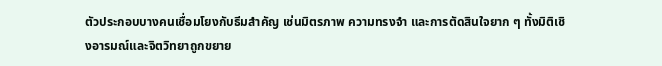ตัวประกอบบางคนเชื่อมโยงกับธีมสำคัญ เช่นมิตรภาพ ความทรงจำ และการตัดสินใจยาก ๆ ทั้งมิติเชิงอารมณ์และจิตวิทยาถูกขยาย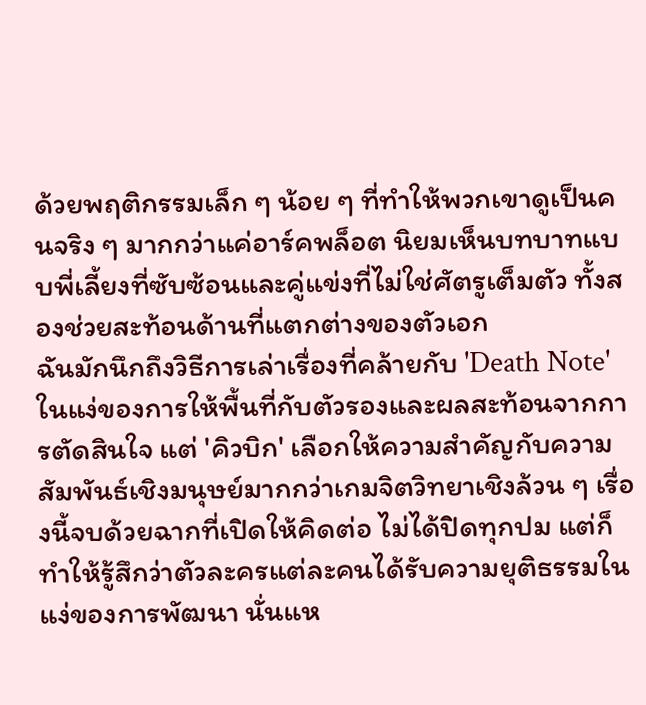ด้วยพฤติกรรมเล็ก ๆ น้อย ๆ ที่ทำให้พวกเขาดูเป็นคนจริง ๆ มากกว่าแค่อาร์คพล็อต นิยมเห็นบทบาทแบบพี่เลี้ยงที่ซับซ้อนและคู่แข่งที่ไม่ใช่ศัตรูเต็มตัว ทั้งสองช่วยสะท้อนด้านที่แตกต่างของตัวเอก
ฉันมักนึกถึงวิธีการเล่าเรื่องที่คล้ายกับ 'Death Note' ในแง่ของการให้พื้นที่กับตัวรองและผลสะท้อนจากการตัดสินใจ แต่ 'คิวบิก' เลือกให้ความสำคัญกับความสัมพันธ์เชิงมนุษย์มากกว่าเกมจิตวิทยาเชิงล้วน ๆ เรื่องนี้จบด้วยฉากที่เปิดให้คิดต่อ ไม่ได้ปิดทุกปม แต่ก็ทำให้รู้สึกว่าตัวละครแต่ละคนได้รับความยุติธรรมในแง่ของการพัฒนา นั่นแห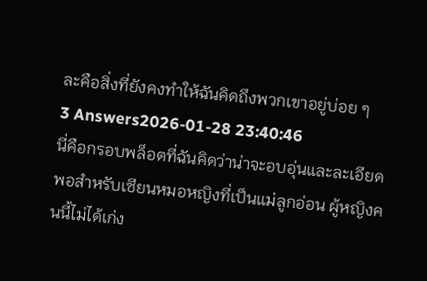ละคือสิ่งที่ยังคงทำให้ฉันคิดถึงพวกเขาอยู่บ่อย ๆ
3 Answers2026-01-28 23:40:46
นี่คือกรอบพล็อตที่ฉันคิดว่าน่าจะอบอุ่นและละเอียดพอสำหรับเซียนหมอหญิงที่เป็นแม่ลูกอ่อน ผู้หญิงคนนี้ไม่ได้เก่ง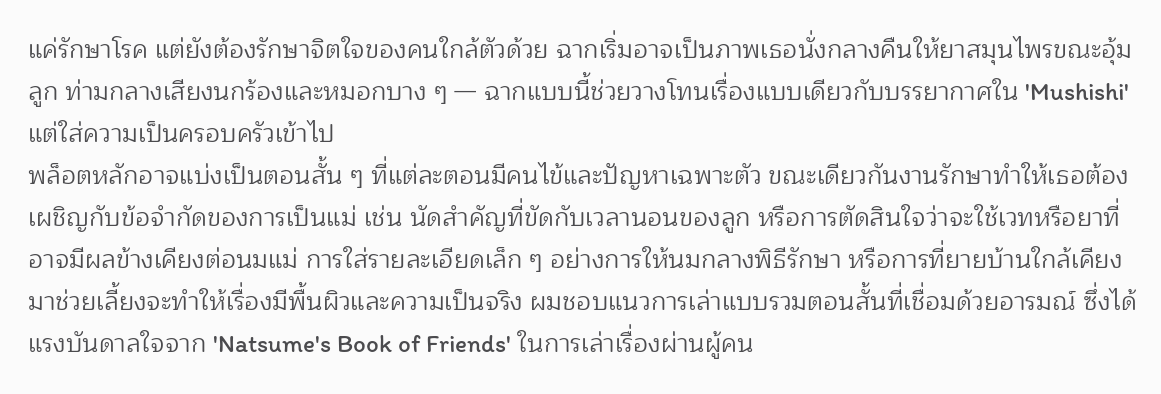แค่รักษาโรค แต่ยังต้องรักษาจิตใจของคนใกล้ตัวด้วย ฉากเริ่มอาจเป็นภาพเธอนั่งกลางคืนให้ยาสมุนไพรขณะอุ้มลูก ท่ามกลางเสียงนกร้องและหมอกบาง ๆ — ฉากแบบนี้ช่วยวางโทนเรื่องแบบเดียวกับบรรยากาศใน 'Mushishi' แต่ใส่ความเป็นครอบครัวเข้าไป
พล็อตหลักอาจแบ่งเป็นตอนสั้น ๆ ที่แต่ละตอนมีคนไข้และปัญหาเฉพาะตัว ขณะเดียวกันงานรักษาทำให้เธอต้องเผชิญกับข้อจำกัดของการเป็นแม่ เช่น นัดสำคัญที่ขัดกับเวลานอนของลูก หรือการตัดสินใจว่าจะใช้เวทหรือยาที่อาจมีผลข้างเคียงต่อนมแม่ การใส่รายละเอียดเล็ก ๆ อย่างการให้นมกลางพิธีรักษา หรือการที่ยายบ้านใกล้เคียงมาช่วยเลี้ยงจะทำให้เรื่องมีพื้นผิวและความเป็นจริง ผมชอบแนวการเล่าแบบรวมตอนสั้นที่เชื่อมด้วยอารมณ์ ซึ่งได้แรงบันดาลใจจาก 'Natsume's Book of Friends' ในการเล่าเรื่องผ่านผู้คน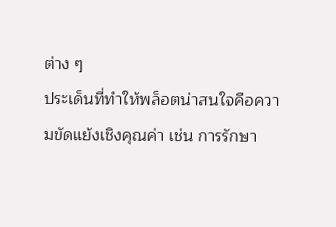ต่าง ๆ
ประเด็นที่ทำให้พล็อตน่าสนใจคือความขัดแย้งเชิงคุณค่า เช่น การรักษา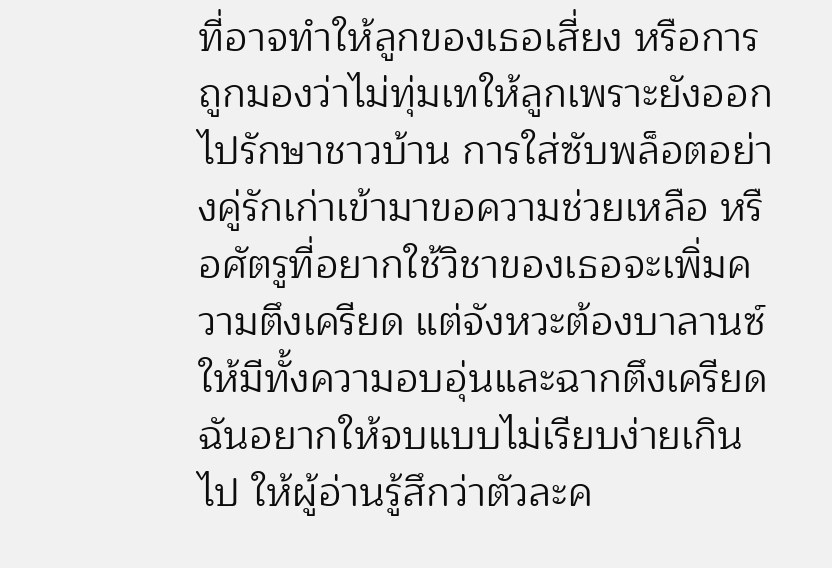ที่อาจทำให้ลูกของเธอเสี่ยง หรือการถูกมองว่าไม่ทุ่มเทให้ลูกเพราะยังออกไปรักษาชาวบ้าน การใส่ซับพล็อตอย่างคู่รักเก่าเข้ามาขอความช่วยเหลือ หรือศัตรูที่อยากใช้วิชาของเธอจะเพิ่มความตึงเครียด แต่จังหวะต้องบาลานซ์ให้มีทั้งความอบอุ่นและฉากตึงเครียด ฉันอยากให้จบแบบไม่เรียบง่ายเกินไป ให้ผู้อ่านรู้สึกว่าตัวละค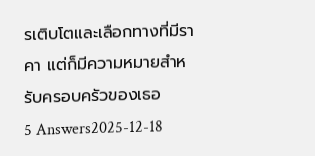รเติบโตและเลือกทางที่มีราคา แต่ก็มีความหมายสำหรับครอบครัวของเธอ
5 Answers2025-12-18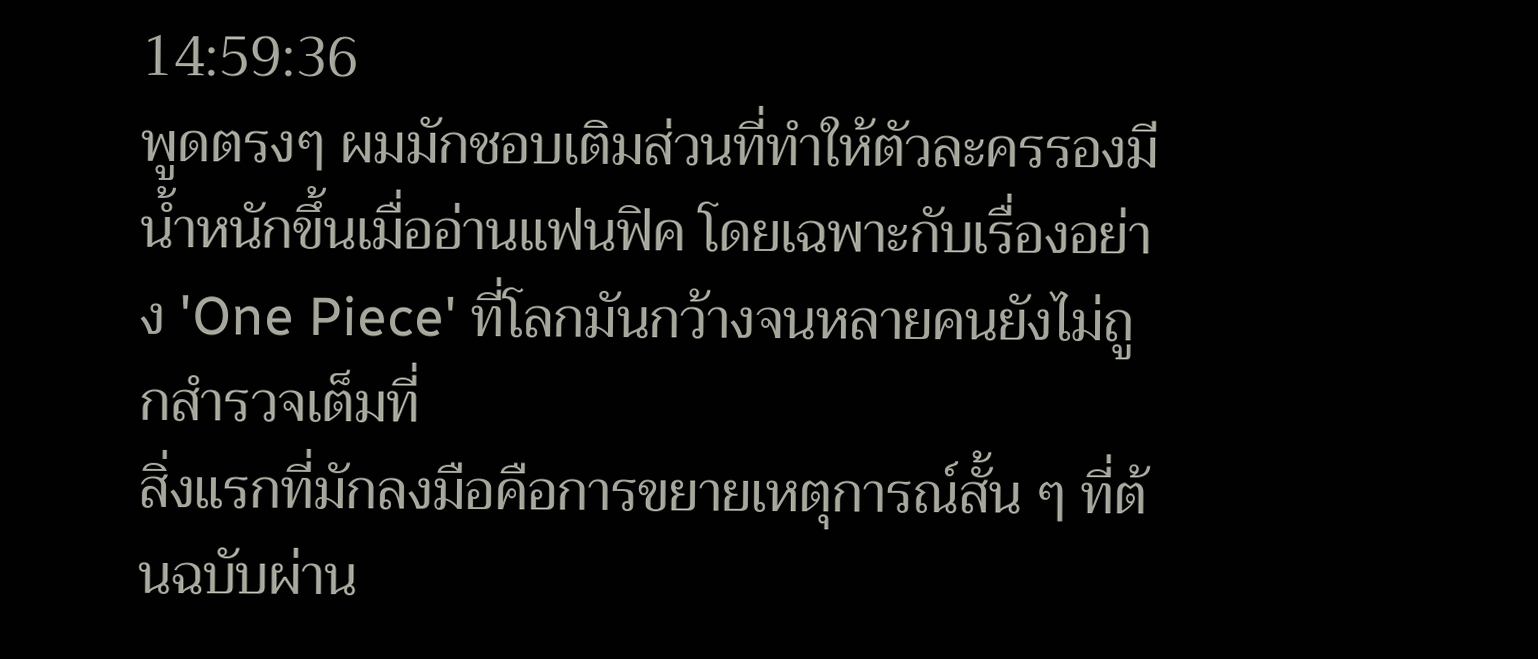14:59:36
พูดตรงๆ ผมมักชอบเติมส่วนที่ทำให้ตัวละครรองมีน้ำหนักขึ้นเมื่ออ่านแฟนฟิค โดยเฉพาะกับเรื่องอย่าง 'One Piece' ที่โลกมันกว้างจนหลายคนยังไม่ถูกสำรวจเต็มที่
สิ่งแรกที่มักลงมือคือการขยายเหตุการณ์สั้น ๆ ที่ต้นฉบับผ่าน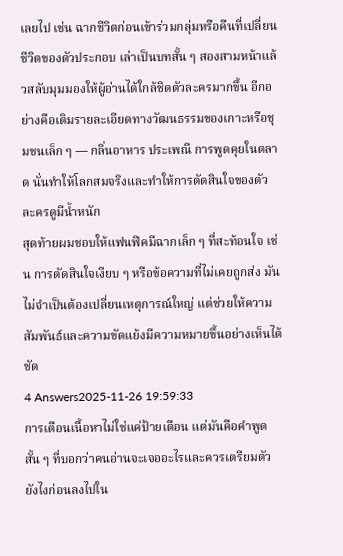เลยไป เช่น ฉากชีวิตก่อนเข้าร่วมกลุ่มหรือคืนที่เปลี่ยนชีวิตของตัวประกอบ เล่าเป็นบทสั้น ๆ สองสามหน้าแล้วสลับมุมมองให้ผู้อ่านได้ใกล้ชิดตัวละครมากขึ้น อีกอย่างคือเติมรายละเอียดทางวัฒนธรรมของเกาะหรือชุมชนเล็ก ๆ — กลิ่นอาหาร ประเพณี การพูดคุยในตลาด นั่นทำให้โลกสมจริงและทำให้การตัดสินใจของตัวละครดูมีน้ำหนัก
สุดท้ายผมชอบให้แฟนฟิคมีฉากเล็ก ๆ ที่สะท้อนใจ เช่น การตัดสินใจเงียบ ๆ หรือข้อความที่ไม่เคยถูกส่ง มันไม่จำเป็นต้องเปลี่ยนเหตุการณ์ใหญ่ แต่ช่วยให้ความสัมพันธ์และความขัดแย้งมีความหมายขึ้นอย่างเห็นได้ชัด
4 Answers2025-11-26 19:59:33
การเตือนเนื้อหาไม่ใช่แค่ป้ายเตือน แต่มันคือคำพูดสั้น ๆ ที่บอกว่าคนอ่านจะเจออะไรและควรเตรียมตัวยังไงก่อนลงไปใน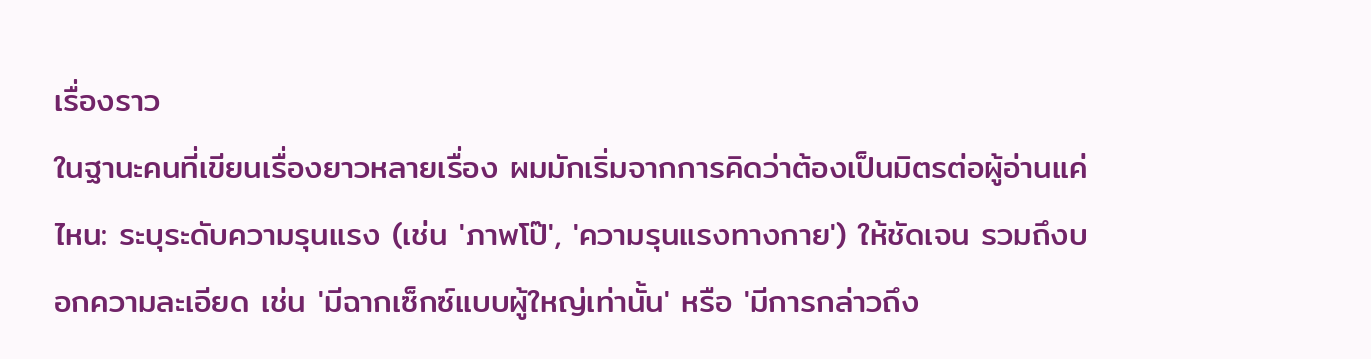เรื่องราว
ในฐานะคนที่เขียนเรื่องยาวหลายเรื่อง ผมมักเริ่มจากการคิดว่าต้องเป็นมิตรต่อผู้อ่านแค่ไหน: ระบุระดับความรุนแรง (เช่น 'ภาพโป๊', 'ความรุนแรงทางกาย') ให้ชัดเจน รวมถึงบอกความละเอียด เช่น 'มีฉากเซ็กซ์แบบผู้ใหญ่เท่านั้น' หรือ 'มีการกล่าวถึง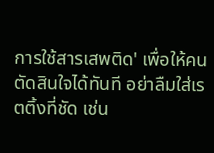การใช้สารเสพติด' เพื่อให้คนตัดสินใจได้ทันที อย่าลืมใส่เรตติ้งที่ชัด เช่น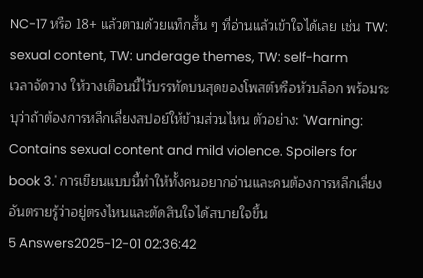NC-17 หรือ 18+ แล้วตามด้วยแท็กสั้น ๆ ที่อ่านแล้วเข้าใจได้เลย เช่น TW: sexual content, TW: underage themes, TW: self-harm
เวลาจัดวาง ให้วางเตือนนี้ไว้บรรทัดบนสุดของโพสต์หรือหัวบล็อก พร้อมระบุว่าถ้าต้องการหลีกเลี่ยงสปอย์ให้ข้ามส่วนไหน ตัวอย่าง: 'Warning: Contains sexual content and mild violence. Spoilers for book 3.' การเขียนแบบนี้ทำให้ทั้งคนอยากอ่านและคนต้องการหลีกเลี่ยงอันตรายรู้ว่าอยู่ตรงไหนและตัดสินใจได้สบายใจขึ้น
5 Answers2025-12-01 02:36:42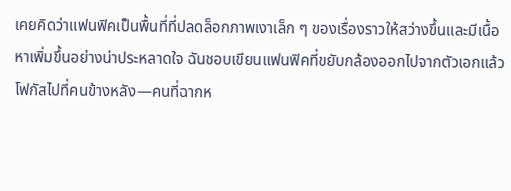เคยคิดว่าแฟนฟิคเป็นพื้นที่ที่ปลดล็อกภาพเงาเล็ก ๆ ของเรื่องราวให้สว่างขึ้นและมีเนื้อหาเพิ่มขึ้นอย่างน่าประหลาดใจ ฉันชอบเขียนแฟนฟิคที่ขยับกล้องออกไปจากตัวเอกแล้วโฟกัสไปที่คนข้างหลัง—คนที่ฉากห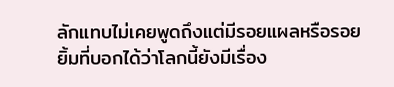ลักแทบไม่เคยพูดถึงแต่มีรอยแผลหรือรอยยิ้มที่บอกได้ว่าโลกนี้ยังมีเรื่อง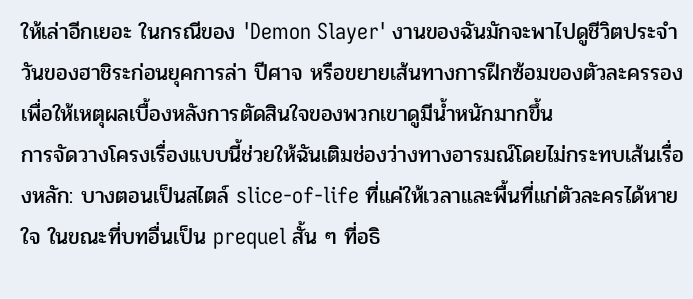ให้เล่าอีกเยอะ ในกรณีของ 'Demon Slayer' งานของฉันมักจะพาไปดูชีวิตประจำวันของฮาชิระก่อนยุคการล่า ปีศาจ หรือขยายเส้นทางการฝึกซ้อมของตัวละครรอง เพื่อให้เหตุผลเบื้องหลังการตัดสินใจของพวกเขาดูมีน้ำหนักมากขึ้น
การจัดวางโครงเรื่องแบบนี้ช่วยให้ฉันเติมช่องว่างทางอารมณ์โดยไม่กระทบเส้นเรื่องหลัก: บางตอนเป็นสไตล์ slice-of-life ที่แค่ให้เวลาและพื้นที่แก่ตัวละครได้หายใจ ในขณะที่บทอื่นเป็น prequel สั้น ๆ ที่อธิ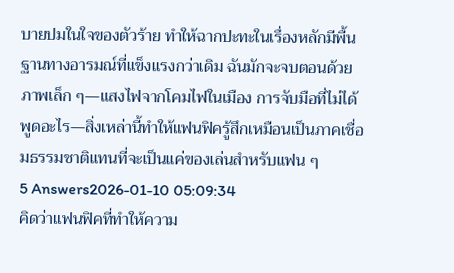บายปมในใจของตัวร้าย ทำให้ฉากปะทะในเรื่องหลักมีพื้นฐานทางอารมณ์ที่แข็งแรงกว่าเดิม ฉันมักจะจบตอนด้วยภาพเล็ก ๆ—แสงไฟจากโคมไฟในเมือง การจับมือที่ไม่ได้พูดอะไร—สิ่งเหล่านี้ทำให้แฟนฟิครู้สึกเหมือนเป็นภาคเชื่อมธรรมชาติแทนที่จะเป็นแค่ของเล่นสำหรับแฟน ๆ
5 Answers2026-01-10 05:09:34
คิดว่าแฟนฟิคที่ทำให้ความ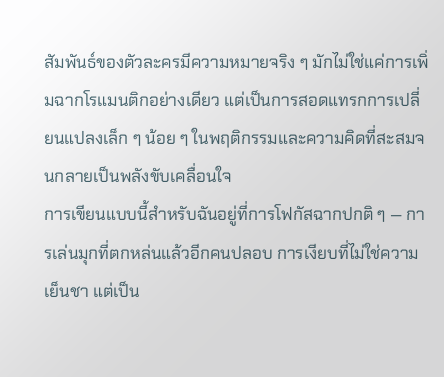สัมพันธ์ของตัวละครมีความหมายจริง ๆ มักไม่ใช่แค่การเพิ่มฉากโรแมนติกอย่างเดียว แต่เป็นการสอดแทรกการเปลี่ยนแปลงเล็ก ๆ น้อย ๆ ในพฤติกรรมและความคิดที่สะสมจนกลายเป็นพลังขับเคลื่อนใจ
การเขียนแบบนี้สำหรับฉันอยู่ที่การโฟกัสฉากปกติ ๆ — การเล่นมุกที่ตกหล่นแล้วอีกคนปลอบ การเงียบที่ไม่ใช่ความเย็นชา แต่เป็น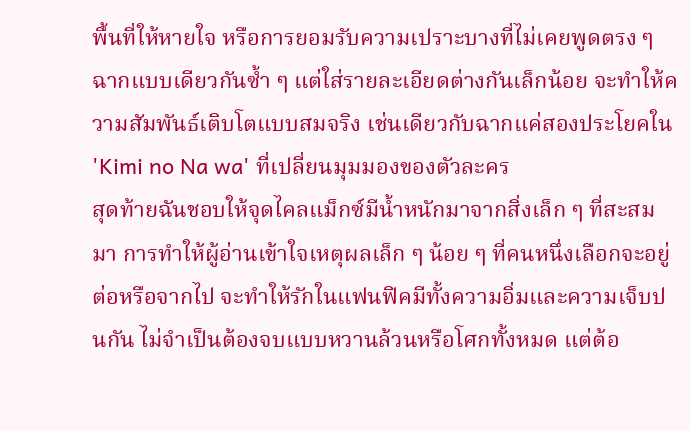พื้นที่ให้หายใจ หรือการยอมรับความเปราะบางที่ไม่เคยพูดตรง ๆ ฉากแบบเดียวกันซ้ำ ๆ แต่ใส่รายละเอียดต่างกันเล็กน้อย จะทำให้ความสัมพันธ์เติบโตแบบสมจริง เช่นเดียวกับฉากแค่สองประโยคใน 'Kimi no Na wa' ที่เปลี่ยนมุมมองของตัวละคร
สุดท้ายฉันชอบให้จุดไคลแม็กซ์มีน้ำหนักมาจากสิ่งเล็ก ๆ ที่สะสมมา การทำให้ผู้อ่านเข้าใจเหตุผลเล็ก ๆ น้อย ๆ ที่คนหนึ่งเลือกจะอยู่ต่อหรือจากไป จะทำให้รักในแฟนฟิคมีทั้งความอิ่มและความเจ็บปนกัน ไม่จำเป็นต้องจบแบบหวานล้วนหรือโศกทั้งหมด แต่ต้อ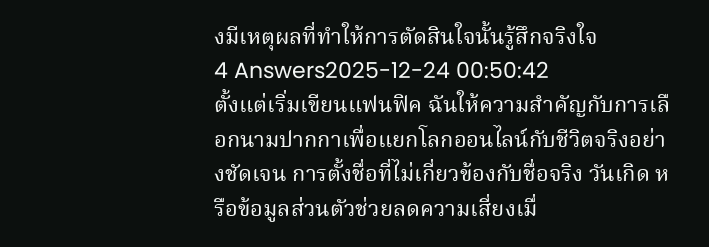งมีเหตุผลที่ทำให้การตัดสินใจนั้นรู้สึกจริงใจ
4 Answers2025-12-24 00:50:42
ตั้งแต่เริ่มเขียนแฟนฟิค ฉันให้ความสำคัญกับการเลือกนามปากกาเพื่อแยกโลกออนไลน์กับชีวิตจริงอย่างชัดเจน การตั้งชื่อที่ไม่เกี่ยวข้องกับชื่อจริง วันเกิด หรือข้อมูลส่วนตัวช่วยลดความเสี่ยงเมื่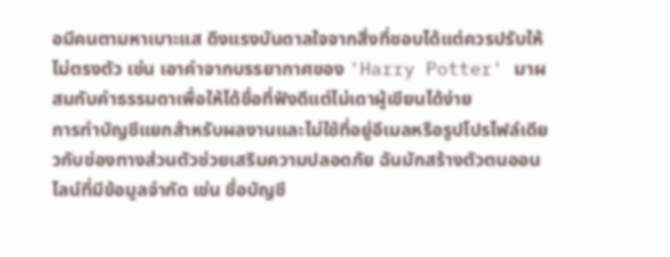อมีคนตามหาเบาะแส ดึงแรงบันดาลใจจากสิ่งที่ชอบได้แต่ควรปรับให้ไม่ตรงตัว เช่น เอาคำจากบรรยากาศของ 'Harry Potter' มาผสมกับคำธรรมดาเพื่อให้ได้ชื่อที่ฟังดีแต่ไม่เดาผู้เขียนได้ง่าย
การทำบัญชีแยกสำหรับผลงานและไม่ใช้ที่อยู่อีเมลหรือรูปโปรไฟล์เดียวกับช่องทางส่วนตัวช่วยเสริมความปลอดภัย ฉันมักสร้างตัวตนออนไลน์ที่มีข้อมูลจำกัด เช่น ชื่อบัญชี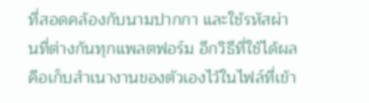ที่สอดคล้องกับนามปากกา และใช้รหัสผ่านที่ต่างกันทุกแพลตฟอร์ม อีกวิธีที่ใช้ได้ผลคือเก็บสำเนางานของตัวเองไว้ในไฟล์ที่เข้า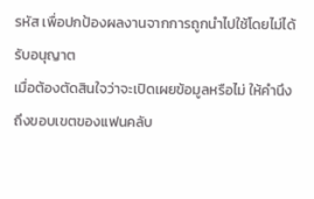รหัส เพื่อปกป้องผลงานจากการถูกนำไปใช้โดยไม่ได้รับอนุญาต
เมื่อต้องตัดสินใจว่าจะเปิดเผยข้อมูลหรือไม่ ให้คำนึงถึงขอบเขตของแฟนคลับ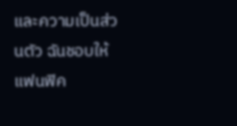และความเป็นส่วนตัว ฉันชอบให้แฟนฟิค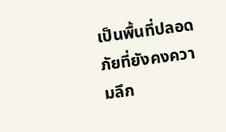เป็นพื้นที่ปลอดภัยที่ยังคงความลึก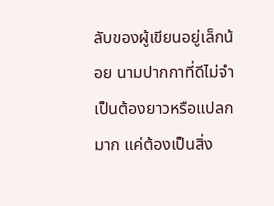ลับของผู้เขียนอยู่เล็กน้อย นามปากกาที่ดีไม่จำเป็นต้องยาวหรือแปลกมาก แค่ต้องเป็นสิ่ง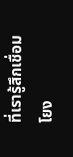ที่เรารู้สึกเชื่อมโยง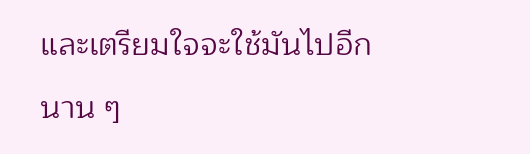และเตรียมใจจะใช้มันไปอีกนาน ๆ